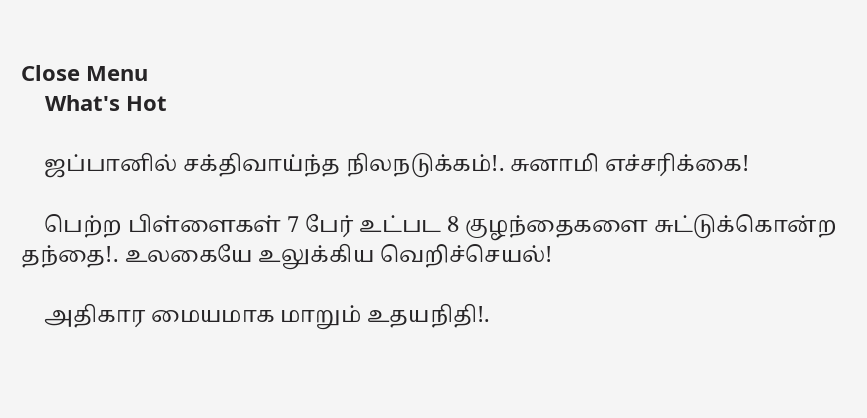Close Menu
    What's Hot

    ஜப்பானில் சக்திவாய்ந்த நிலநடுக்கம்!. சுனாமி எச்சரிக்கை!

    பெற்ற பிள்ளைகள் 7 பேர் உட்பட 8 குழந்தைகளை சுட்டுக்கொன்ற தந்தை!. உலகையே உலுக்கிய வெறிச்செயல்!

    அதிகார மையமாக மாறும் உதயநிதி!.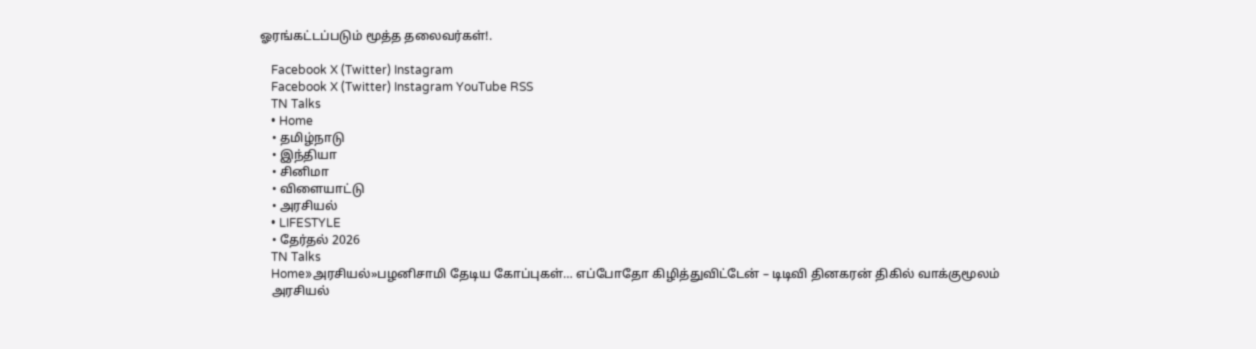ஓரங்கட்டப்படும் மூத்த தலைவர்கள்!.

    Facebook X (Twitter) Instagram
    Facebook X (Twitter) Instagram YouTube RSS
    TN Talks
    • Home
    • தமிழ்நாடு
    • இந்தியா
    • சினிமா
    • விளையாட்டு
    • அரசியல்
    • LIFESTYLE
    • தேர்தல் 2026
    TN Talks
    Home»அரசியல்»பழனிசாமி தேடிய கோப்புகள்… எப்போதோ கிழித்துவிட்டேன் – டிடிவி தினகரன் திகில் வாக்குமூலம்
    அரசியல்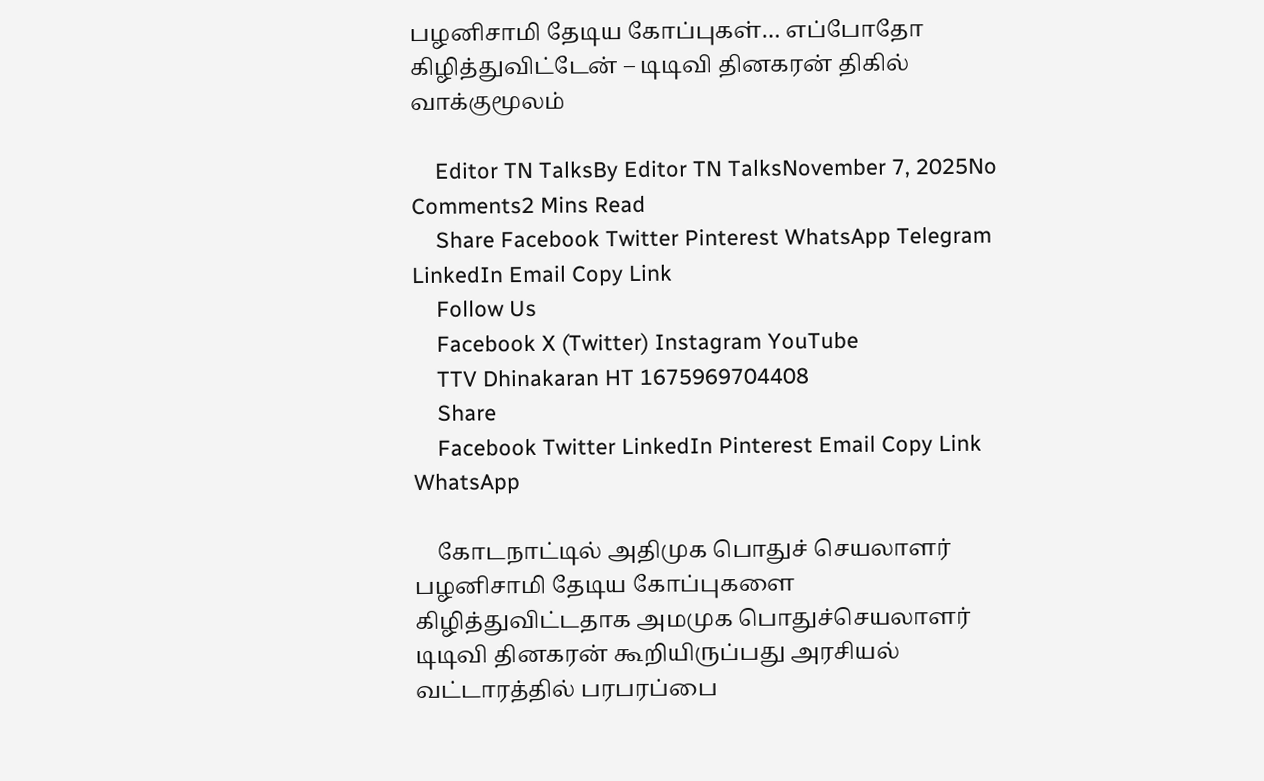பழனிசாமி தேடிய கோப்புகள்… எப்போதோ கிழித்துவிட்டேன் – டிடிவி தினகரன் திகில் வாக்குமூலம்

    Editor TN TalksBy Editor TN TalksNovember 7, 2025No Comments2 Mins Read
    Share Facebook Twitter Pinterest WhatsApp Telegram LinkedIn Email Copy Link
    Follow Us
    Facebook X (Twitter) Instagram YouTube
    TTV Dhinakaran HT 1675969704408
    Share
    Facebook Twitter LinkedIn Pinterest Email Copy Link WhatsApp

    கோடநாட்டில் அதிமுக பொதுச் செயலாளர் பழனிசாமி தேடிய கோப்புகளை கிழித்துவிட்டதாக அமமுக பொதுச்செயலாளர் டிடிவி தினகரன் கூறியிருப்பது அரசியல் வட்டாரத்தில் பரபரப்பை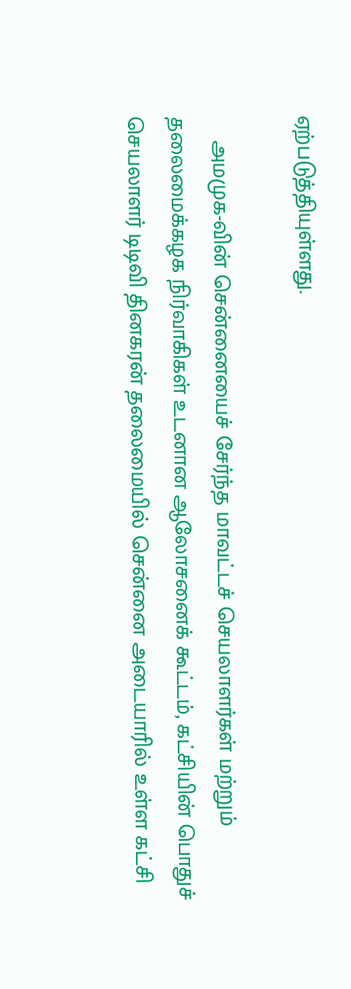ஏற்படுத்தியுள்ளது.

    அமமுக-வின் சென்னையைச் சேர்ந்த மாவட்டச் செயலாளர்கள் மற்றும் தலைமைக்கழக நிர்வாகிகள் உடனான ஆலோசனைக் கூட்டம், கட்சியின் பொதுச் செயலாளர் டிடிவி தினகரன் தலைமையில் சென்னை அடையாரில் உள்ள கட்சி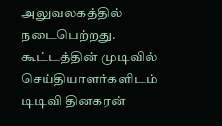அலுவலகத்தில்  நடைபெற்றது. கூட்டத்தின் முடிவில் செய்தியாளர்களிடம் டிடிவி தினகரன்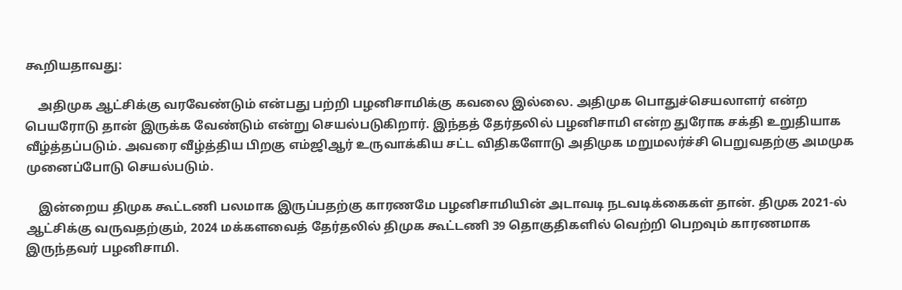கூறியதாவது:

    அதிமுக ஆட்சிக்கு வரவேண்டும் என்பது பற்றி பழனிசாமிக்கு கவலை இல்லை. அதிமுக பொதுச்செயலாளர் என்ற பெயரோடு தான் இருக்க வேண்டும் என்று செயல்படுகிறார். இந்தத் தேர்தலில் பழனிசாமி என்ற துரோக சக்தி உறுதியாக வீழ்த்தப்படும். அவரை வீழ்த்திய பிறகு எம்ஜிஆர் உருவாக்கிய சட்ட விதிகளோடு அதிமுக மறுமலர்ச்சி பெறுவதற்கு அமமுக முனைப்போடு செயல்படும்.

    இன்றைய திமுக கூட்டணி பலமாக இருப்பதற்கு காரணமே பழனிசாமியின் அடாவடி நடவடிக்கைகள் தான். திமுக 2021-ல் ஆட்சிக்கு வருவதற்கும், 2024 மக்களவைத் தேர்தலில் திமுக கூட்டணி 39 தொகுதிகளில் வெற்றி பெறவும் காரணமாக இருந்தவர் பழனிசாமி.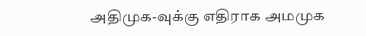அதிமுக-வுக்கு எதிராக அமமுக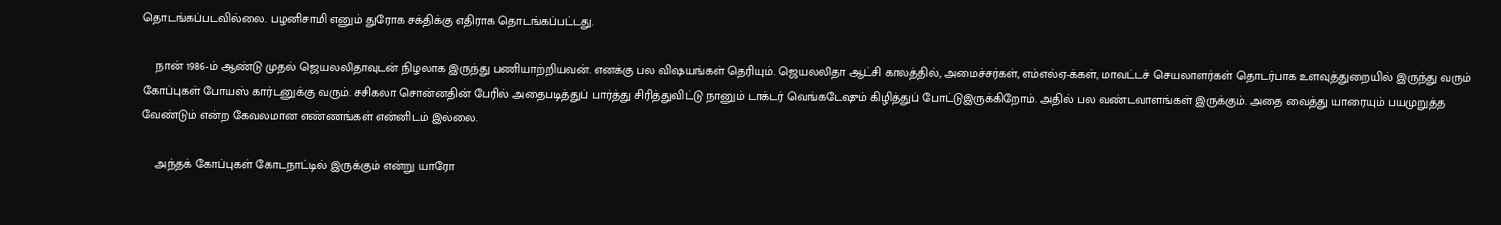தொடங்கப்படவில்லை. பழனிசாமி எனும் துரோக சக்திக்கு எதிராக தொடங்கப்பட்டது.

    நான் 1986-ம் ஆண்டு முதல் ஜெயலலிதாவுடன் நிழலாக இருந்து பணியாற்றியவன். எனக்கு பல விஷயங்கள் தெரியும். ஜெயலலிதா ஆட்சி காலத்தில், அமைச்சர்கள், எம்எல்ஏ-க்கள், மாவட்டச் செயலாளர்கள் தொடர்பாக உளவுத்துறையில் இருந்து வரும் கோப்புகள் போயஸ் கார்டனுக்கு வரும். சசிகலா சொன்னதின் பேரில் அதைபடித்துப் பார்த்து சிரித்துவிட்டு நானும் டாக்டர் வெங்கடேஷும் கிழித்துப் போட்டுஇருக்கிறோம். அதில் பல வண்டவாளங்கள் இருக்கும். அதை வைத்து யாரையும் பயமுறுத்த வேண்டும் என்ற கேவலமான எண்ணங்கள் என்னிடம் இல்லை.

    அந்தக் கோப்புகள் கோடநாட்டில் இருக்கும் என்று யாரோ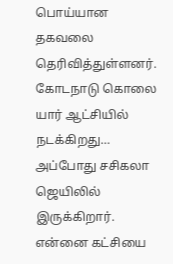பொய்யான தகவலை தெரிவித்துள்ளனர். கோடநாடு கொலை யார் ஆட்சியில் நடக்கிறது… அப்போது சசிகலா ஜெயிலில் இருக்கிறார். என்னை கட்சியை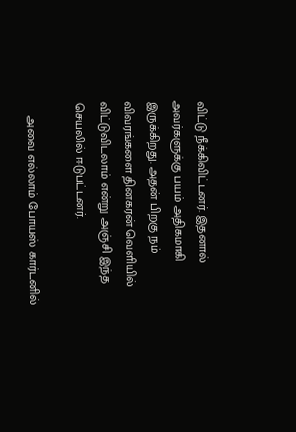விட்டு நீக்கிவிட்டனர். இதனால் அவர்களுக்கு பயம் அதிகமாகி இருக்கிறது. அதன் பிறகு நம் விவரங்களை தினகரன் வெளியில் விட்டுவிடலாம் என்று அஞ்சி இந்த செயலில் ஈடுபட்டனர்.

    அவை எல்லாம் போயஸ் கார்டனில்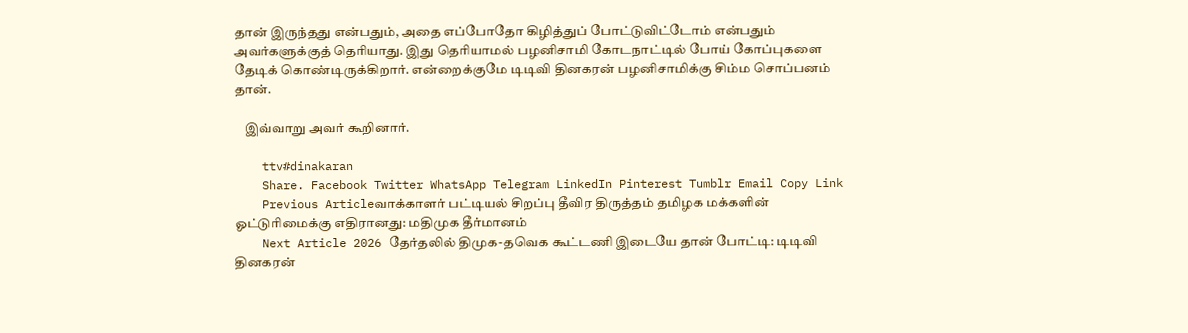தான் இருந்தது என்பதும், அதை எப்போதோ கிழித்துப் போட்டுவிட்டோம் என்பதும் அவர்களுக்குத் தெரியாது. இது தெரியாமல் பழனிசாமி கோடநாட்டில் போய் கோப்புகளை தேடிக் கொண்டிருக்கிறார். என்றைக்குமே டிடிவி தினகரன் பழனிசாமிக்கு சிம்ம சொப்பனம் தான்.

    இவ்வாறு அவர் கூறினார்.

    ttv#dinakaran
    Share. Facebook Twitter WhatsApp Telegram LinkedIn Pinterest Tumblr Email Copy Link
    Previous Articleவாக்காளர் பட்டியல் சிறப்பு தீவிர திருத்தம் தமிழக மக்களின் ஓட்டுரிமைக்கு எதிரானது: மதிமுக தீர்மானம்
    Next Article 2026 தேர்தலில் திமுக-தவெக கூட்டணி இடையே தான் போட்டி: டிடிவி தினகரன்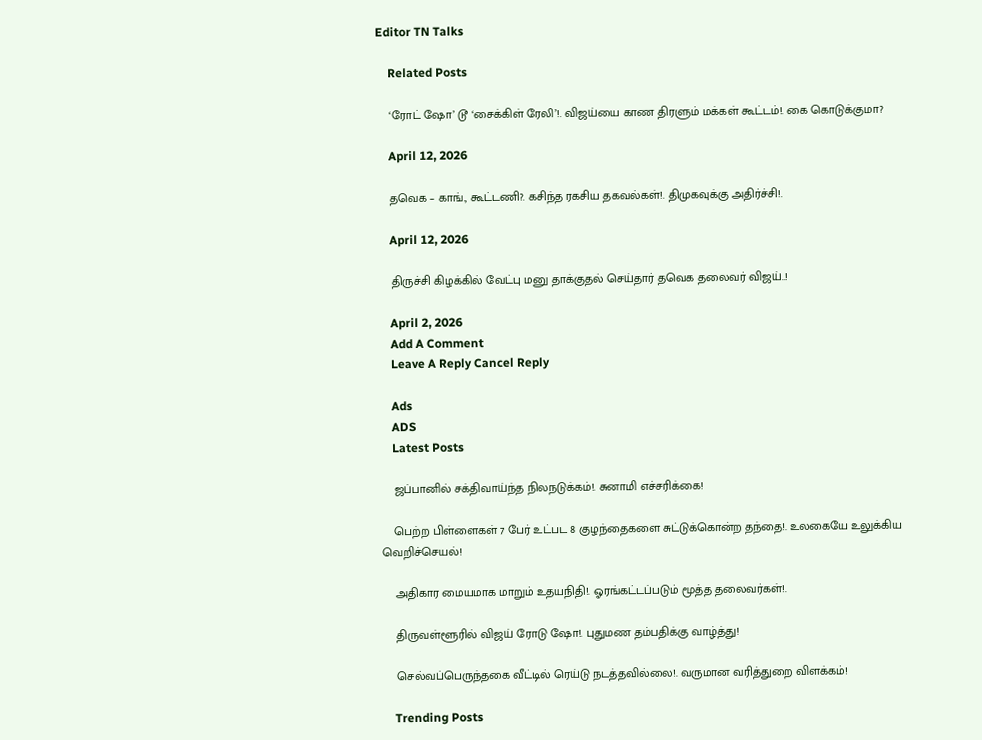Editor TN Talks

    Related Posts

    ‘ரோட் ஷோ’ டூ ‘சைக்கிள் ரேலி’!. விஜய்யை காண திரளும் மக்கள் கூட்டம்!. கை கொடுக்குமா?

    April 12, 2026

    தவெக – காங்., கூட்டணி?. கசிந்த ரகசிய தகவல்கள்!. திமுகவுக்கு அதிர்ச்சி!.

    April 12, 2026

    திருச்சி கிழக்கில் வேட்பு மனு தாக்குதல் செய்தார் தவெக தலைவர் விஜய்..!

    April 2, 2026
    Add A Comment
    Leave A Reply Cancel Reply

    Ads
    ADS
    Latest Posts

    ஜப்பானில் சக்திவாய்ந்த நிலநடுக்கம்!. சுனாமி எச்சரிக்கை!

    பெற்ற பிள்ளைகள் 7 பேர் உட்பட 8 குழந்தைகளை சுட்டுக்கொன்ற தந்தை!. உலகையே உலுக்கிய வெறிச்செயல்!

    அதிகார மையமாக மாறும் உதயநிதி!. ஓரங்கட்டப்படும் மூத்த தலைவர்கள்!.

    திருவள்ளூரில் விஜய் ரோடு ஷோ!. புதுமண தம்பதிக்கு வாழ்த்து!

    செல்வப்பெருந்தகை வீட்டில் ரெய்டு நடத்தவில்லை!. வருமான வரித்துறை விளக்கம்!

    Trending Posts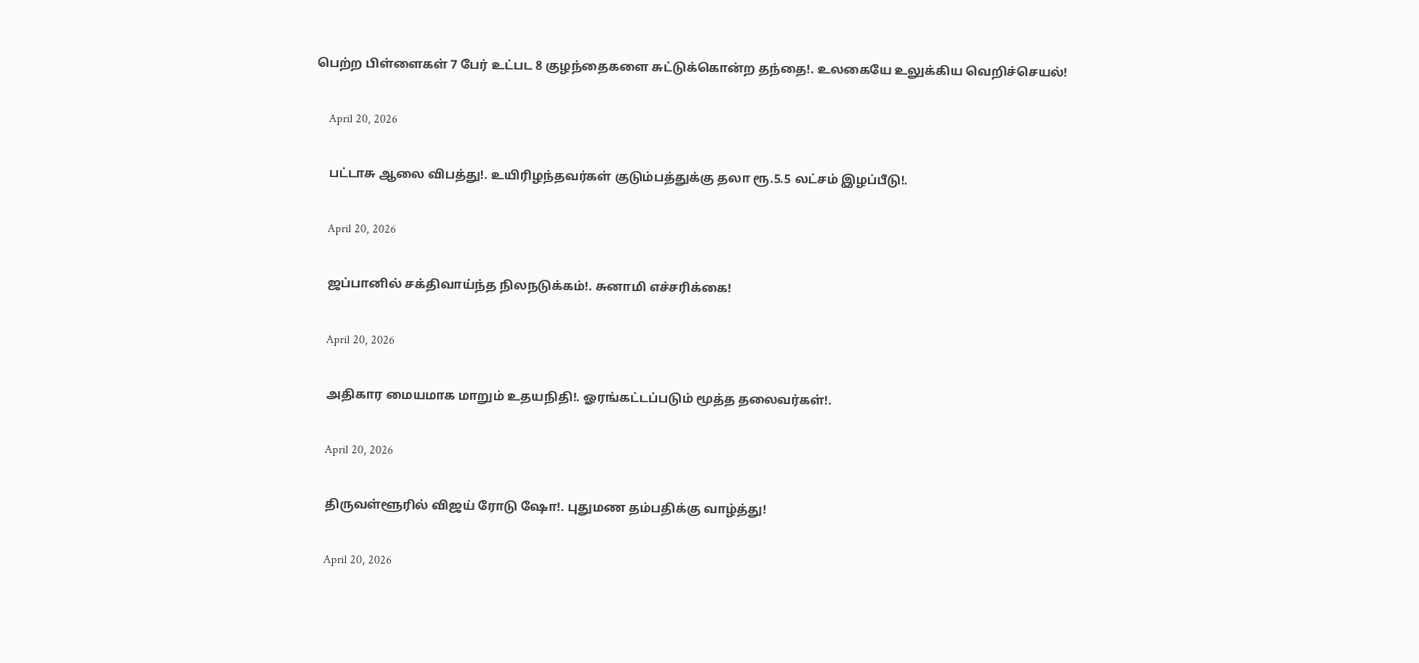பெற்ற பிள்ளைகள் 7 பேர் உட்பட 8 குழந்தைகளை சுட்டுக்கொன்ற தந்தை!. உலகையே உலுக்கிய வெறிச்செயல்!

    April 20, 2026

    பட்டாசு ஆலை விபத்து!. உயிரிழந்தவர்கள் குடும்பத்துக்கு தலா ரூ.5.5 லட்சம் இழப்பீடு!.

    April 20, 2026

    ஜப்பானில் சக்திவாய்ந்த நிலநடுக்கம்!. சுனாமி எச்சரிக்கை!

    April 20, 2026

    அதிகார மையமாக மாறும் உதயநிதி!. ஓரங்கட்டப்படும் மூத்த தலைவர்கள்!.

    April 20, 2026

    திருவள்ளூரில் விஜய் ரோடு ஷோ!. புதுமண தம்பதிக்கு வாழ்த்து!

    April 20, 2026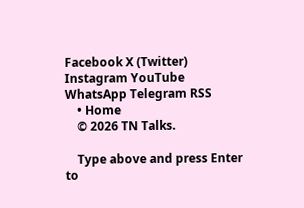Facebook X (Twitter) Instagram YouTube WhatsApp Telegram RSS
    • Home
    © 2026 TN Talks.

    Type above and press Enter to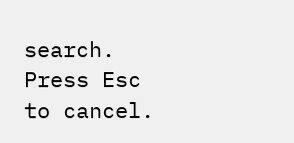search. Press Esc to cancel.